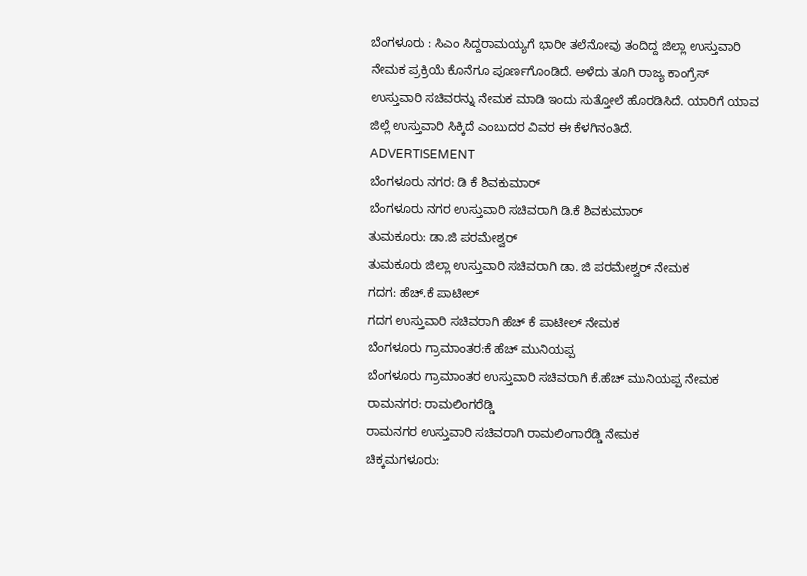ಬೆಂಗಳೂರು : ಸಿಎಂ ಸಿದ್ದರಾಮಯ್ಯಗೆ ಭಾರೀ ತಲೆನೋವು ತಂದಿದ್ದ ಜಿಲ್ಲಾ ಉಸ್ತುವಾರಿ ನೇಮಕ ಪ್ರಕ್ರಿಯೆ ಕೊನೆಗೂ ಪೂರ್ಣಗೊಂಡಿದೆ. ಅಳೆದು ತೂಗಿ ರಾಜ್ಯ ಕಾಂಗ್ರೆಸ್ ಉಸ್ತುವಾರಿ ಸಚಿವರನ್ನು ನೇಮಕ ಮಾಡಿ ಇಂದು ಸುತ್ತೋಲೆ ಹೊರಡಿಸಿದೆ. ಯಾರಿಗೆ ಯಾವ ಜಿಲ್ಲೆ ಉಸ್ತುವಾರಿ ಸಿಕ್ಕಿದೆ ಎಂಬುದರ ವಿವರ ಈ ಕೆಳಗಿನಂತಿದೆ.
ADVERTISEMENT
ಬೆಂಗಳೂರು ನಗರ: ಡಿ ಕೆ ಶಿವಕುಮಾರ್
ಬೆಂಗಳೂರು ನಗರ ಉಸ್ತುವಾರಿ ಸಚಿವರಾಗಿ ಡಿ.ಕೆ ಶಿವಕುಮಾರ್
ತುಮಕೂರು: ಡಾ.ಜಿ ಪರಮೇಶ್ವರ್
ತುಮಕೂರು ಜಿಲ್ಲಾ ಉಸ್ತುವಾರಿ ಸಚಿವರಾಗಿ ಡಾ. ಜಿ ಪರಮೇಶ್ವರ್ ನೇಮಕ
ಗದಗ: ಹೆಚ್.ಕೆ ಪಾಟೀಲ್
ಗದಗ ಉಸ್ತುವಾರಿ ಸಚಿವರಾಗಿ ಹೆಚ್ ಕೆ ಪಾಟೀಲ್ ನೇಮಕ
ಬೆಂಗಳೂರು ಗ್ರಾಮಾಂತರ:ಕೆ ಹೆಚ್ ಮುನಿಯಪ್ಪ
ಬೆಂಗಳೂರು ಗ್ರಾಮಾಂತರ ಉಸ್ತುವಾರಿ ಸಚಿವರಾಗಿ ಕೆ.ಹೆಚ್ ಮುನಿಯಪ್ಪ ನೇಮಕ
ರಾಮನಗರ: ರಾಮಲಿಂಗರೆಡ್ಡಿ
ರಾಮನಗರ ಉಸ್ತುವಾರಿ ಸಚಿವರಾಗಿ ರಾಮಲಿಂಗಾರೆಡ್ಡಿ ನೇಮಕ
ಚಿಕ್ಕಮಗಳೂರು: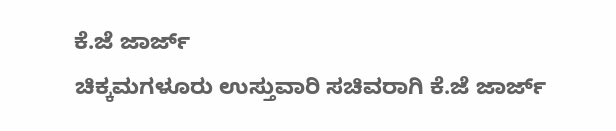ಕೆ.ಜೆ ಜಾರ್ಜ್
ಚಿಕ್ಕಮಗಳೂರು ಉಸ್ತುವಾರಿ ಸಚಿವರಾಗಿ ಕೆ.ಜೆ ಜಾರ್ಜ್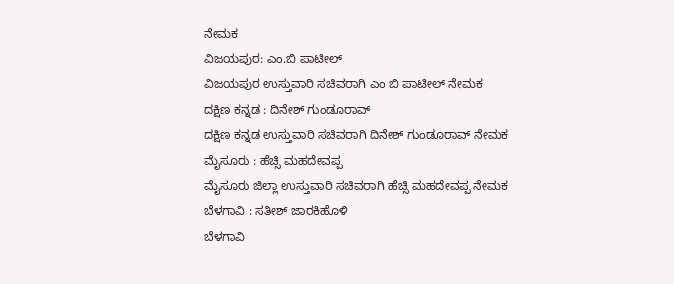ನೇಮಕ
ವಿಜಯಪುರ: ಎಂ.ಬಿ ಪಾಟೀಲ್
ವಿಜಯಪುರ ಉಸ್ತುವಾರಿ ಸಚಿವರಾಗಿ ಎಂ ಬಿ ಪಾಟೀಲ್ ನೇಮಕ
ದಕ್ಷಿಣ ಕನ್ನಡ : ದಿನೇಶ್ ಗುಂಡೂರಾವ್
ದಕ್ಷಿಣ ಕನ್ನಡ ಉಸ್ತುವಾರಿ ಸಚಿವರಾಗಿ ದಿನೇಶ್ ಗುಂಡೂರಾವ್ ನೇಮಕ
ಮೈಸೂರು : ಹೆಚ್ಸಿ ಮಹದೇವಪ್ಪ
ಮೈಸೂರು ಜಿಲ್ಲಾ ಉಸ್ತುವಾರಿ ಸಚಿವರಾಗಿ ಹೆಚ್ಸಿ ಮಹದೇವಪ್ಪ ನೇಮಕ
ಬೆಳಗಾವಿ : ಸತೀಶ್ ಜಾರಕಿಹೊಳಿ
ಬೆಳಗಾವಿ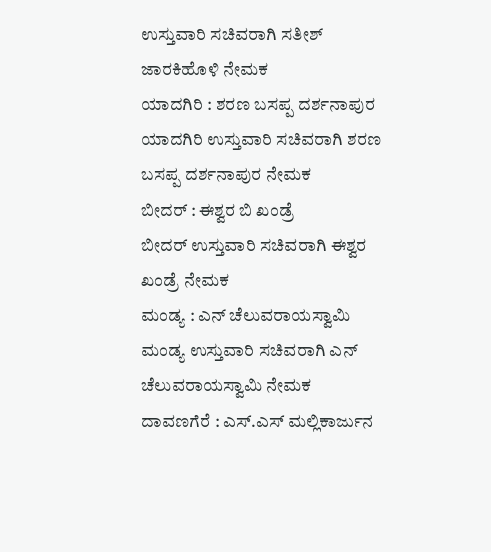ಉಸ್ತುವಾರಿ ಸಚಿವರಾಗಿ ಸತೀಶ್ ಜಾರಕಿಹೊಳಿ ನೇಮಕ
ಯಾದಗಿರಿ : ಶರಣ ಬಸಪ್ಪ ದರ್ಶನಾಪುರ
ಯಾದಗಿರಿ ಉಸ್ತುವಾರಿ ಸಚಿವರಾಗಿ ಶರಣ ಬಸಪ್ಪ ದರ್ಶನಾಪುರ ನೇಮಕ
ಬೀದರ್ : ಈಶ್ವರ ಬಿ ಖಂಡ್ರೆ
ಬೀದರ್ ಉಸ್ತುವಾರಿ ಸಚಿವರಾಗಿ ಈಶ್ವರ ಖಂಡ್ರೆ ನೇಮಕ
ಮಂಡ್ಯ : ಎನ್ ಚೆಲುವರಾಯಸ್ವಾಮಿ
ಮಂಡ್ಯ ಉಸ್ತುವಾರಿ ಸಚಿವರಾಗಿ ಎನ್ ಚೆಲುವರಾಯಸ್ವಾಮಿ ನೇಮಕ
ದಾವಣಗೆರೆ : ಎಸ್.ಎಸ್ ಮಲ್ಲಿಕಾರ್ಜುನ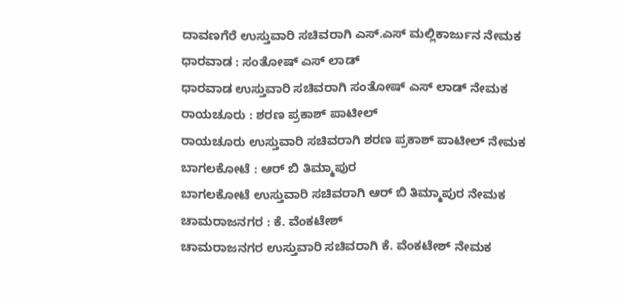ದಾವಣಗೆರೆ ಉಸ್ತುವಾರಿ ಸಚಿವರಾಗಿ ಎಸ್.ಎಸ್ ಮಲ್ಲಿಕಾರ್ಜುನ ನೇಮಕ
ಧಾರವಾಡ : ಸಂತೋಷ್ ಎಸ್ ಲಾಡ್
ಧಾರವಾಡ ಉಸ್ತುವಾರಿ ಸಚಿವರಾಗಿ ಸಂತೋಷ್ ಎಸ್ ಲಾಡ್ ನೇಮಕ
ರಾಯಚೂರು : ಶರಣ ಪ್ರಕಾಶ್ ಪಾಟೀಲ್
ರಾಯಚೂರು ಉಸ್ತುವಾರಿ ಸಚಿವರಾಗಿ ಶರಣ ಪ್ರಕಾಶ್ ಪಾಟೀಲ್ ನೇಮಕ
ಬಾಗಲಕೋಟೆ : ಆರ್ ಬಿ ತಿಮ್ಮಾಪುರ
ಬಾಗಲಕೋಟೆ ಉಸ್ತುವಾರಿ ಸಚಿವರಾಗಿ ಆರ್ ಬಿ ತಿಮ್ಮಾಪುರ ನೇಮಕ
ಚಾಮರಾಜನಗರ : ಕೆ. ವೆಂಕಟೇಶ್
ಚಾಮರಾಜನಗರ ಉಸ್ತುವಾರಿ ಸಚಿವರಾಗಿ ಕೆ. ವೆಂಕಟೇಶ್ ನೇಮಕ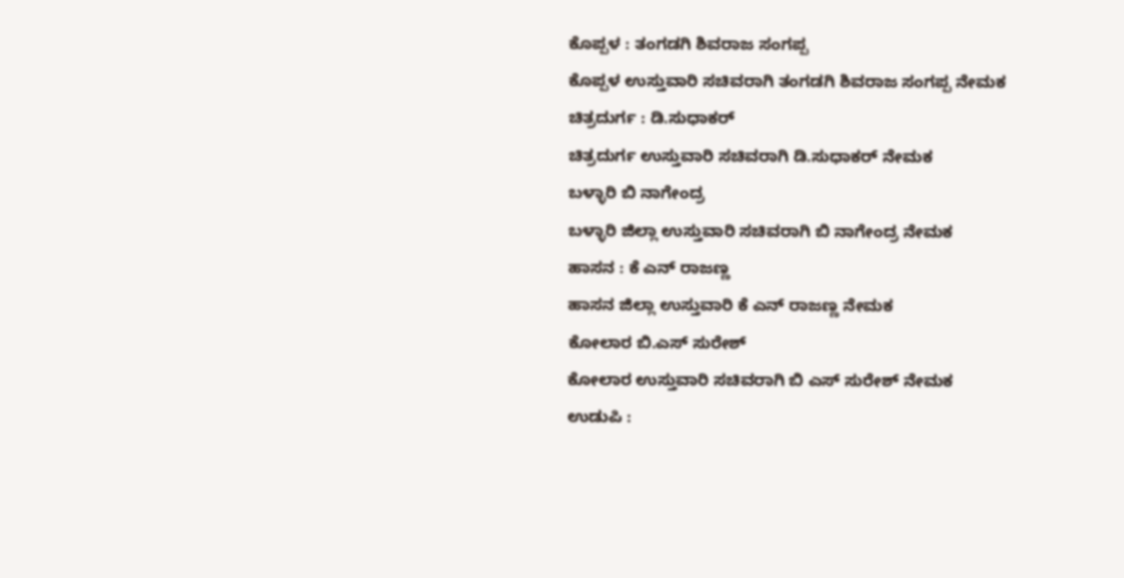ಕೊಪ್ಪಳ : ತಂಗಡಗಿ ಶಿವರಾಜ ಸಂಗಪ್ಪ
ಕೊಪ್ಪಳ ಉಸ್ತುವಾರಿ ಸಚಿವರಾಗಿ ತಂಗಡಗಿ ಶಿವರಾಜ ಸಂಗಪ್ಪ ನೇಮಕ
ಚಿತ್ರದುರ್ಗ : ಡಿ.ಸುಧಾಕರ್
ಚಿತ್ರದುರ್ಗ ಉಸ್ತುವಾರಿ ಸಚಿವರಾಗಿ ಡಿ.ಸುಧಾಕರ್ ನೇಮಕ
ಬಳ್ಳಾರಿ ಬಿ ನಾಗೇಂದ್ರ
ಬಳ್ಳಾರಿ ಜಿಲ್ಲಾ ಉಸ್ತುವಾರಿ ಸಚಿವರಾಗಿ ಬಿ ನಾಗೇಂದ್ರ ನೇಮಕ
ಹಾಸನ : ಕೆ ಎನ್ ರಾಜಣ್ಣ
ಹಾಸನ ಜಿಲ್ಲಾ ಉಸ್ತುವಾರಿ ಕೆ ಎನ್ ರಾಜಣ್ಣ ನೇಮಕ
ಕೋಲಾರ ಬಿ.ಎಸ್ ಸುರೇಶ್
ಕೋಲಾರ ಉಸ್ತುವಾರಿ ಸಚಿವರಾಗಿ ಬಿ ಎಸ್ ಸುರೇಶ್ ನೇಮಕ
ಉಡುಪಿ :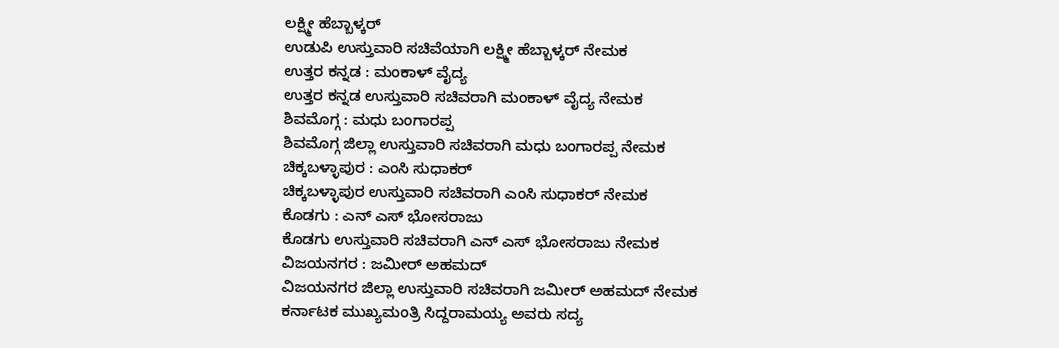ಲಕ್ಷ್ಮೀ ಹೆಬ್ಬಾಳ್ಕರ್
ಉಡುಪಿ ಉಸ್ತುವಾರಿ ಸಚಿವೆಯಾಗಿ ಲಕ್ಷ್ಮೀ ಹೆಬ್ಬಾಳ್ಕರ್ ನೇಮಕ
ಉತ್ತರ ಕನ್ನಡ : ಮಂಕಾಳ್ ವೈದ್ಯ
ಉತ್ತರ ಕನ್ನಡ ಉಸ್ತುವಾರಿ ಸಚಿವರಾಗಿ ಮಂಕಾಳ್ ವೈದ್ಯ ನೇಮಕ
ಶಿವಮೊಗ್ಗ : ಮಧು ಬಂಗಾರಪ್ಪ
ಶಿವಮೊಗ್ಗ ಜಿಲ್ಲಾ ಉಸ್ತುವಾರಿ ಸಚಿವರಾಗಿ ಮಧು ಬಂಗಾರಪ್ಪ ನೇಮಕ
ಚಿಕ್ಕಬಳ್ಳಾಪುರ : ಎಂಸಿ ಸುಧಾಕರ್
ಚಿಕ್ಕಬಳ್ಳಾಪುರ ಉಸ್ತುವಾರಿ ಸಚಿವರಾಗಿ ಎಂಸಿ ಸುಧಾಕರ್ ನೇಮಕ
ಕೊಡಗು : ಎನ್ ಎಸ್ ಭೋಸರಾಜು
ಕೊಡಗು ಉಸ್ತುವಾರಿ ಸಚಿವರಾಗಿ ಎನ್ ಎಸ್ ಭೋಸರಾಜು ನೇಮಕ
ವಿಜಯನಗರ : ಜಮೀರ್ ಅಹಮದ್
ವಿಜಯನಗರ ಜಿಲ್ಲಾ ಉಸ್ತುವಾರಿ ಸಚಿವರಾಗಿ ಜಮೀರ್ ಅಹಮದ್ ನೇಮಕ
ಕರ್ನಾಟಕ ಮುಖ್ಯಮಂತ್ರಿ ಸಿದ್ದರಾಮಯ್ಯ ಅವರು ಸದ್ಯ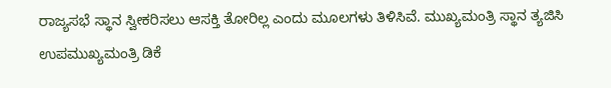ರಾಜ್ಯಸಭೆ ಸ್ಥಾನ ಸ್ವೀಕರಿಸಲು ಆಸಕ್ತಿ ತೋರಿಲ್ಲ ಎಂದು ಮೂಲಗಳು ತಿಳಿಸಿವೆ. ಮುಖ್ಯಮಂತ್ರಿ ಸ್ಥಾನ ತ್ಯಜಿಸಿ ಉಪಮುಖ್ಯಮಂತ್ರಿ ಡಿಕೆ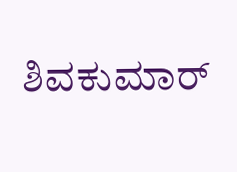ಶಿವಕುಮಾರ್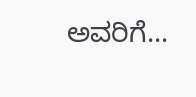ಅವರಿಗೆ...